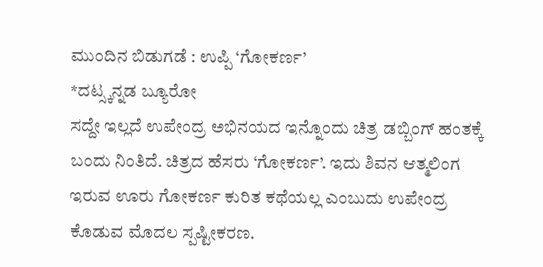ಮುಂದಿನ ಬಿಡುಗಡೆ : ಉಪ್ಪಿ ‘ಗೋಕರ್ಣ’
*ದಟ್ಸ್ಕನ್ನಡ ಬ್ಯೂರೋ
ಸದ್ದೇ ಇಲ್ಲದೆ ಉಪೇಂದ್ರ ಅಭಿನಯದ ಇನ್ನೊಂದು ಚಿತ್ರ ಡಬ್ಬಿಂಗ್ ಹಂತಕ್ಕೆ ಬಂದು ನಿಂತಿದೆ. ಚಿತ್ರದ ಹೆಸರು ‘ಗೋಕರ್ಣ’. ಇದು ಶಿವನ ಆತ್ಮಲಿಂಗ ಇರುವ ಊರು ಗೋಕರ್ಣ ಕುರಿತ ಕಥೆಯಲ್ಲ ಎಂಬುದು ಉಪೇಂದ್ರ ಕೊಡುವ ಮೊದಲ ಸ್ಪಷ್ಟೀಕರಣ.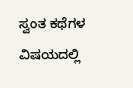ಸ್ವಂತ ಕಥೆಗಳ ವಿಷಯದಲ್ಲಿ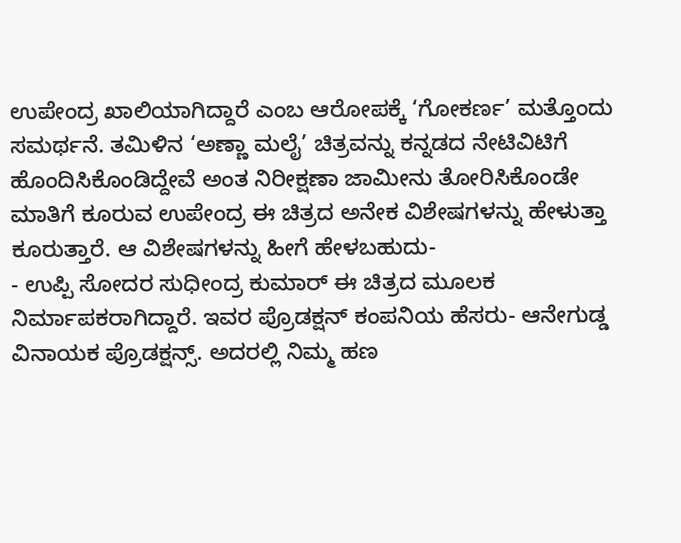ಉಪೇಂದ್ರ ಖಾಲಿಯಾಗಿದ್ದಾರೆ ಎಂಬ ಆರೋಪಕ್ಕೆ ‘ಗೋಕರ್ಣ’ ಮತ್ತೊಂದು ಸಮರ್ಥನೆ. ತಮಿಳಿನ ‘ಅಣ್ಣಾ ಮಲೈ’ ಚಿತ್ರವನ್ನು ಕನ್ನಡದ ನೇಟಿವಿಟಿಗೆ ಹೊಂದಿಸಿಕೊಂಡಿದ್ದೇವೆ ಅಂತ ನಿರೀಕ್ಷಣಾ ಜಾಮೀನು ತೋರಿಸಿಕೊಂಡೇ ಮಾತಿಗೆ ಕೂರುವ ಉಪೇಂದ್ರ ಈ ಚಿತ್ರದ ಅನೇಕ ವಿಶೇಷಗಳನ್ನು ಹೇಳುತ್ತಾ ಕೂರುತ್ತಾರೆ. ಆ ವಿಶೇಷಗಳನ್ನು ಹೀಗೆ ಹೇಳಬಹುದು-
- ಉಪ್ಪಿ ಸೋದರ ಸುಧೀಂದ್ರ ಕುಮಾರ್ ಈ ಚಿತ್ರದ ಮೂಲಕ ನಿರ್ಮಾಪಕರಾಗಿದ್ದಾರೆ. ಇವರ ಪ್ರೊಡಕ್ಷನ್ ಕಂಪನಿಯ ಹೆಸರು- ಆನೇಗುಡ್ಡ ವಿನಾಯಕ ಪ್ರೊಡಕ್ಷನ್ಸ್. ಅದರಲ್ಲಿ ನಿಮ್ಮ ಹಣ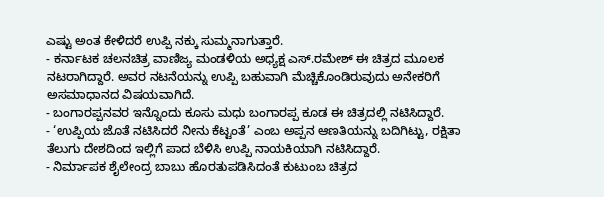ಎಷ್ಟು ಅಂತ ಕೇಳಿದರೆ ಉಪ್ಪಿ ನಕ್ಕು ಸುಮ್ಮನಾಗುತ್ತಾರೆ.
- ಕರ್ನಾಟಕ ಚಲನಚಿತ್ರ ವಾಣಿಜ್ಯ ಮಂಡಳಿಯ ಅಧ್ಯಕ್ಷ ಎಸ್.ರಮೇಶ್ ಈ ಚಿತ್ರದ ಮೂಲಕ ನಟರಾಗಿದ್ದಾರೆ. ಅವರ ನಟನೆಯನ್ನು ಉಪ್ಪಿ ಬಹುವಾಗಿ ಮೆಚ್ಚಿಕೊಂಡಿರುವುದು ಅನೇಕರಿಗೆ ಅಸಮಾಧಾನದ ವಿಷಯವಾಗಿದೆ.
- ಬಂಗಾರಪ್ಪನವರ ಇನ್ನೊಂದು ಕೂಸು ಮಧು ಬಂಗಾರಪ್ಪ ಕೂಡ ಈ ಚಿತ್ರದಲ್ಲಿ ನಟಿಸಿದ್ದಾರೆ.
- ‘ಉಪ್ಪಿಯ ಜೊತೆ ನಟಿಸಿದರೆ ನೀನು ಕೆಟ್ಟಂತೆ’ ಎಂಬ ಅಪ್ಪನ ಆಣತಿಯನ್ನು ಬದಿಗಿಟ್ಟು, ರಕ್ಷಿತಾ ತೆಲುಗು ದೇಶದಿಂದ ಇಲ್ಲಿಗೆ ಪಾದ ಬೆಳಿಸಿ ಉಪ್ಪಿ ನಾಯಕಿಯಾಗಿ ನಟಿಸಿದ್ದಾರೆ.
- ನಿರ್ಮಾಪಕ ಶೈಲೇಂದ್ರ ಬಾಬು ಹೊರತುಪಡಿಸಿದಂತೆ ಕುಟುಂಬ ಚಿತ್ರದ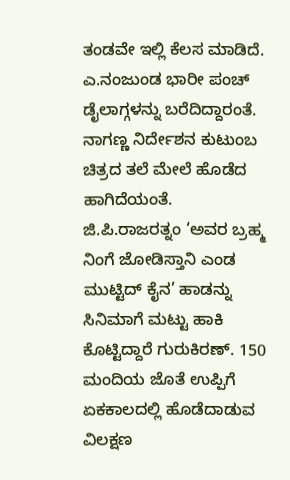ತಂಡವೇ ಇಲ್ಲಿ ಕೆಲಸ ಮಾಡಿದೆ. ಎ.ನಂಜುಂಡ ಭಾರೀ ಪಂಚ್ ಡೈಲಾಗ್ಗಳನ್ನು ಬರೆದಿದ್ದಾರಂತೆ. ನಾಗಣ್ಣ ನಿರ್ದೇಶನ ಕುಟುಂಬ ಚಿತ್ರದ ತಲೆ ಮೇಲೆ ಹೊಡೆದ ಹಾಗಿದೆಯಂತೆ. ಜಿ.ಪಿ.ರಾಜರತ್ನಂ ‘ಅವರ ಬ್ರಹ್ಮ ನಿಂಗೆ ಜೋಡಿಸ್ತಾನಿ ಎಂಡ ಮುಟ್ಟಿದ್ ಕೈನ’ ಹಾಡನ್ನು ಸಿನಿಮಾಗೆ ಮಟ್ಟು ಹಾಕಿ ಕೊಟ್ಟಿದ್ದಾರೆ ಗುರುಕಿರಣ್. 150 ಮಂದಿಯ ಜೊತೆ ಉಪ್ಪಿಗೆ ಏಕಕಾಲದಲ್ಲಿ ಹೊಡೆದಾಡುವ ವಿಲಕ್ಷಣ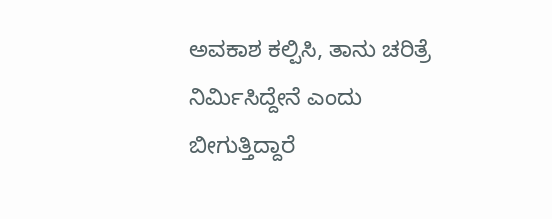ಅವಕಾಶ ಕಲ್ಪಿಸಿ, ತಾನು ಚರಿತ್ರೆ ನಿರ್ಮಿಸಿದ್ದೇನೆ ಎಂದು ಬೀಗುತ್ತಿದ್ದಾರೆ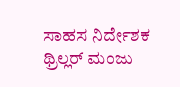ಸಾಹಸ ನಿರ್ದೇಶಕ ಥ್ರಿಲ್ಲರ್ ಮಂಜು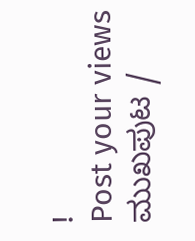!
Post your views
ಮುಖಪುಟ /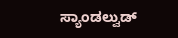ಸ್ಯಾಂಡಲ್ವುಡ್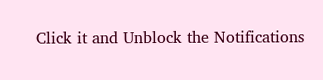Click it and Unblock the Notifications